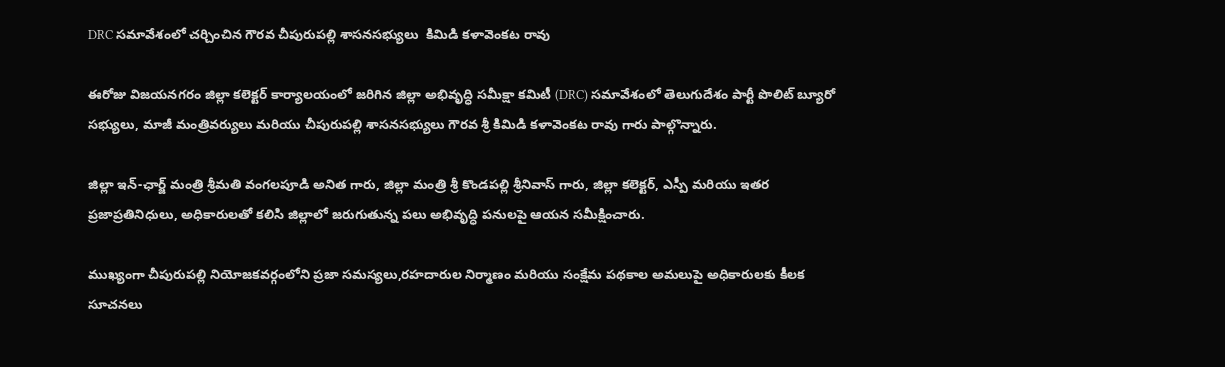DRC సమావేశంలో చర్చించిన గౌరవ చీపురుపల్లి శాసనసభ్యులు  కిమిడి కళావెంకట రావు

ఈరోజు విజయనగరం జిల్లా కలెక్టర్ కార్యాలయంలో జరిగిన జిల్లా అభివృద్ధి సమీక్షా కమిటీ (DRC) సమావేశంలో తెలుగుదేశం పార్టీ పొలిట్ బ్యూరో సభ్యులు, మాజీ మంత్రివర్యులు మరియు చీపురుపల్లి శాసనసభ్యులు గౌరవ శ్రీ కిమిడి కళావెంకట రావు గారు పాల్గొన్నారు.

జిల్లా ఇన్-ఛార్జ్ మంత్రి శ్రీమతి వంగలపూడి అనిత గారు, జిల్లా మంత్రి శ్రీ కొండపల్లి శ్రీనివాస్ గారు, జిల్లా కలెక్టర్, ఎస్పీ మరియు ఇతర ప్రజాప్రతినిధులు, అధికారులతో కలిసి జిల్లాలో జరుగుతున్న పలు అభివృద్ధి పనులపై ఆయన సమీక్షించారు.

ముఖ్యంగా చీపురుపల్లి నియోజకవర్గంలోని ప్రజా సమస్యలు,రహదారుల నిర్మాణం మరియు సంక్షేమ పథకాల అమలుపై అధికారులకు కీలక సూచనలు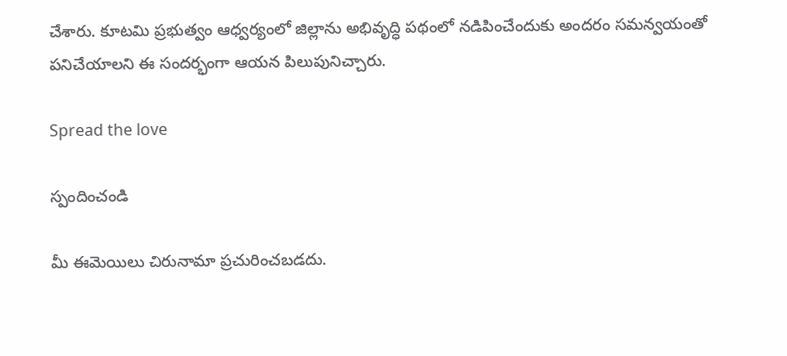చేశారు. కూటమి ప్రభుత్వం ఆధ్వర్యంలో జిల్లాను అభివృద్ధి పథంలో నడిపించేందుకు అందరం సమన్వయంతో పనిచేయాలని ఈ సందర్భంగా ఆయన పిలుపునిచ్చారు.

Spread the love

స్పందించండి

మీ ఈమెయిలు చిరునామా ప్రచురించబడదు.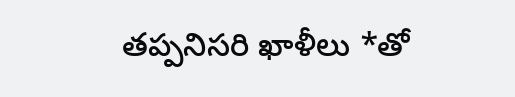తప్పనిసరి ఖాళీలు *తో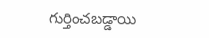గుర్తించబడ్డాయి